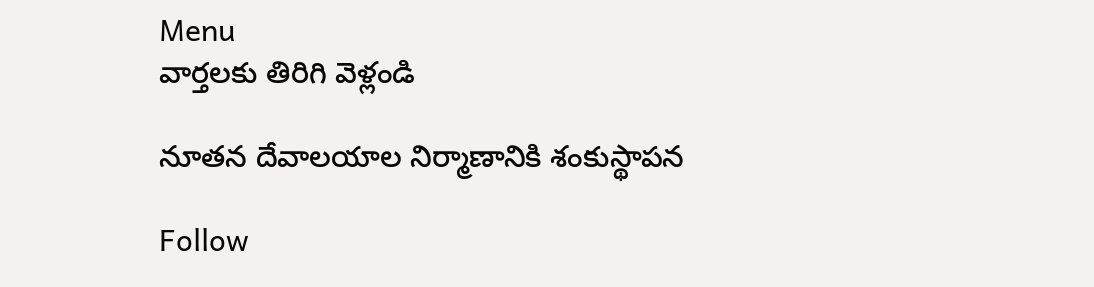Menu
వార్తలకు తిరిగి వెళ్లండి

నూతన దేవాలయాల నిర్మాణానికి శంకుస్థాపన

Follow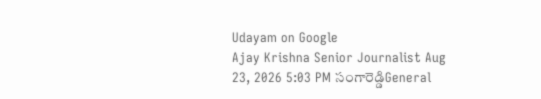Udayam on Google
Ajay Krishna Senior Journalist Aug 23, 2026 5:03 PM సంగారెడ్డిGeneral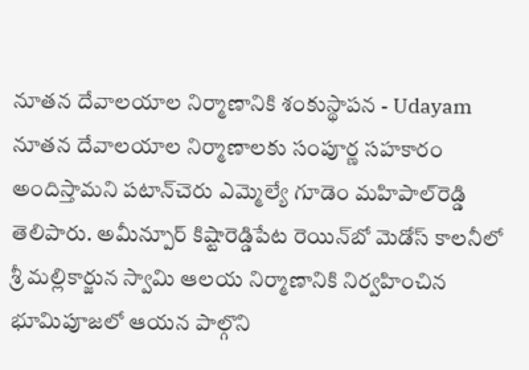నూతన దేవాలయాల నిర్మాణానికి శంకుస్థాపన - Udayam
నూతన దేవాలయాల నిర్మాణాలకు సంపూర్ణ సహకారం అందిస్తామని పటాన్‌చెరు ఎమ్మెల్యే గూడెం మహిపాల్‌రెడ్డి తెలిపారు. అమీన్పూర్ కిష్టారెడ్డిపేట రెయిన్‌బో మెడోస్‌ కాలనీలో శ్రీ మల్లికార్జున స్వామి ఆలయ నిర్మాణానికి నిర్వహించిన భూమిపూజలో ఆయన పాల్గొని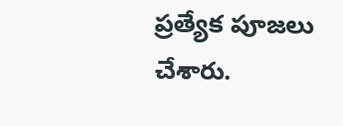ప్రత్యేక పూజలు చేశారు.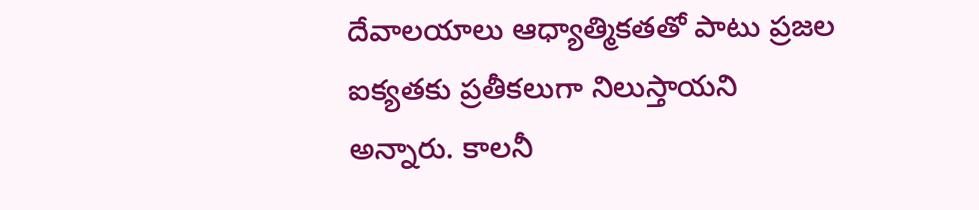దేవాలయాలు ఆధ్యాత్మికతతో పాటు ప్రజల ఐక్యతకు ప్రతీకలుగా నిలుస్తాయని అన్నారు. కాలనీ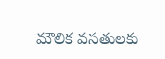మౌలిక వసతులకు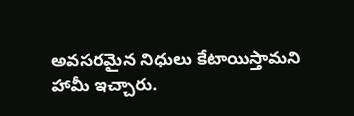అవసరమైన నిధులు కేటాయిస్తామని హామీ ఇచ్చారు.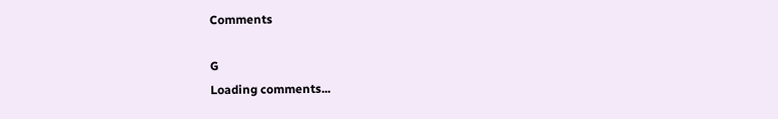Comments

G
Loading comments...